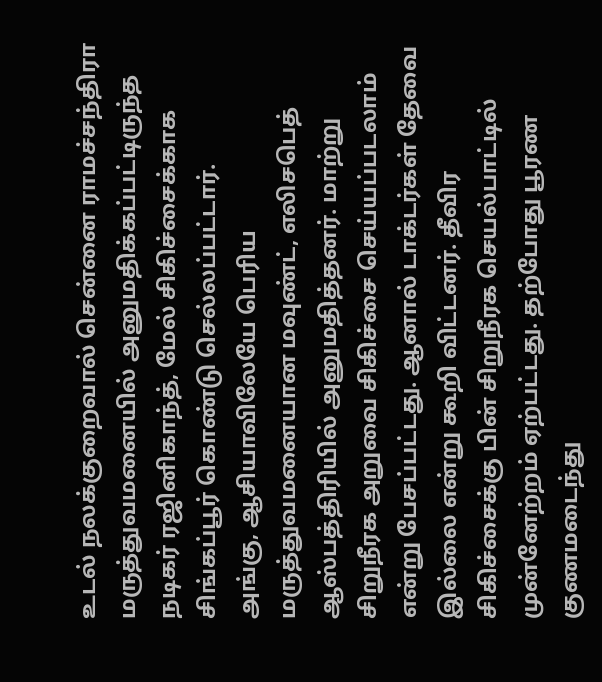உடல் நலக்குறைவால் சென்னை ராமச்சந்திரா மருத்துவமனையில் அனுமதிக்கப்பட்டிருந்த நடிகர் ரஜினிகாந்த், மேல் சிகிச்சைக்காக சிங்கப்பூர் கொண்டு செல்லப்பட்டார்.
அங்கு, ஆசியாவிலேயே பெரிய மருத்துவமனையான மவுண்ட், எலிசபெத் ஆஸ்பத்திரியில் அனுமதித்தனர். மாற்று சிறுநீரக அறுவை சிகிச்சை செய்யப்படலாம் என்று பேசப்பட்டது. ஆனால் டாக்டர்கள் தேவை இல்லை என்று கூறி விட்டனர். தீவிர சிகிச்சைக்கு பின் சிறுநீரக செயல்பாட்டில் முன்னேற்றம் ஏற்பட்டது. தற்போது பூரண குணமடைந்து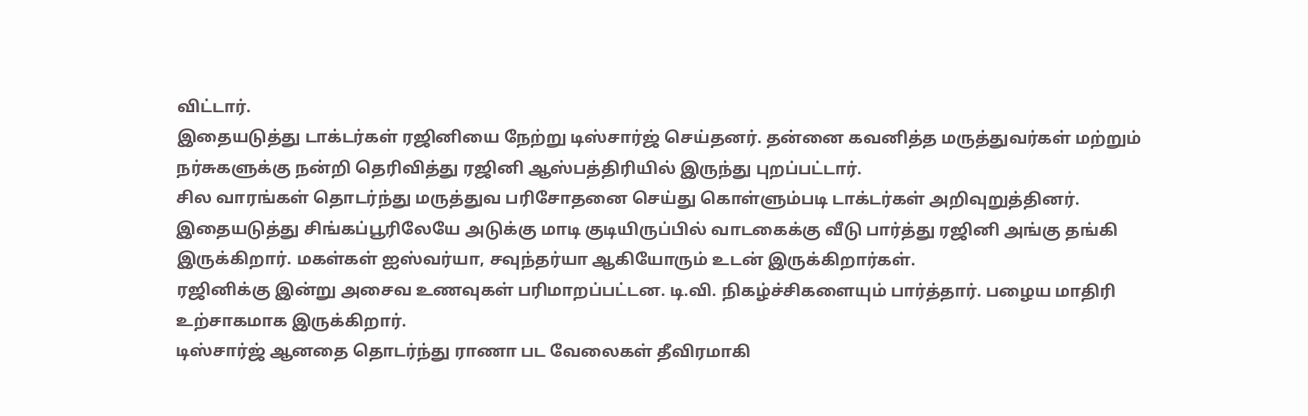விட்டார்.
இதையடுத்து டாக்டர்கள் ரஜினியை நேற்று டிஸ்சார்ஜ் செய்தனர். தன்னை கவனித்த மருத்துவர்கள் மற்றும் நர்சுகளுக்கு நன்றி தெரிவித்து ரஜினி ஆஸ்பத்திரியில் இருந்து புறப்பட்டார்.
சில வாரங்கள் தொடர்ந்து மருத்துவ பரிசோதனை செய்து கொள்ளும்படி டாக்டர்கள் அறிவுறுத்தினர்.
இதையடுத்து சிங்கப்பூரிலேயே அடுக்கு மாடி குடியிருப்பில் வாடகைக்கு வீடு பார்த்து ரஜினி அங்கு தங்கி இருக்கிறார். மகள்கள் ஐஸ்வர்யா, சவுந்தர்யா ஆகியோரும் உடன் இருக்கிறார்கள்.
ரஜினிக்கு இன்று அசைவ உணவுகள் பரிமாறப்பட்டன. டி.வி. நிகழ்ச்சிகளையும் பார்த்தார். பழைய மாதிரி உற்சாகமாக இருக்கிறார்.
டிஸ்சார்ஜ் ஆனதை தொடர்ந்து ராணா பட வேலைகள் தீவிரமாகி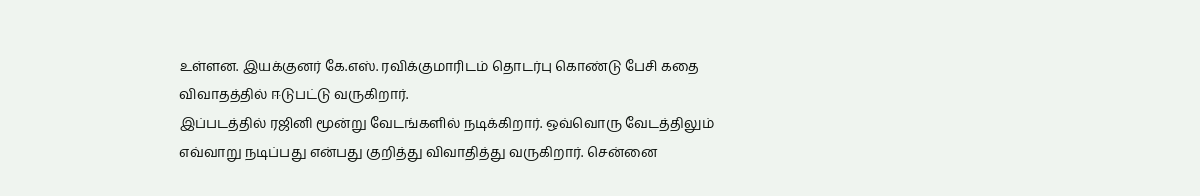உள்ளன. இயக்குனர் கே.எஸ். ரவிக்குமாரிடம் தொடர்பு கொண்டு பேசி கதை விவாதத்தில் ஈடுபட்டு வருகிறார்.
இப்படத்தில் ரஜினி மூன்று வேடங்களில் நடிக்கிறார். ஒவ்வொரு வேடத்திலும் எவ்வாறு நடிப்பது என்பது குறித்து விவாதித்து வருகிறார். சென்னை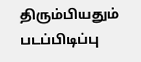திரும்பியதும் படப்பிடிப்பு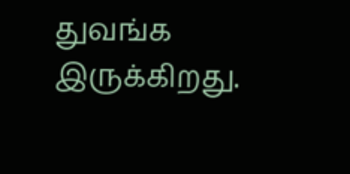துவங்க இருக்கிறது.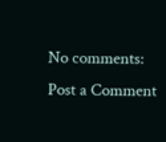No comments:
Post a Comment